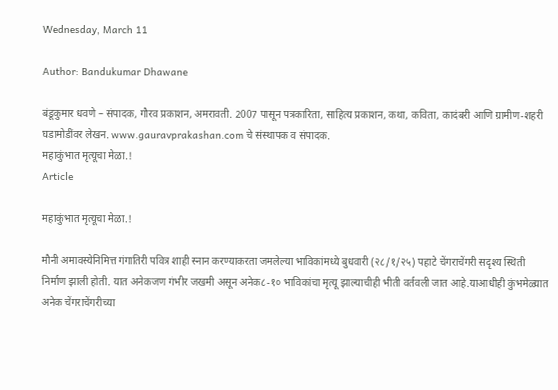Wednesday, March 11

Author: Bandukumar Dhawane

बंडूकुमार धवणे – संपादक, गौरव प्रकाशन, अमरावती. 2007 पासून पत्रकारिता, साहित्य प्रकाशन, कथा, कविता, कादंबरी आणि ग्रामीण-शहरी घडामोडींवर लेखन. www.gauravprakashan.com चे संस्थापक व संपादक.
महाकुंभात मृत्यूचा मेळा.!
Article

महाकुंभात मृत्यूचा मेळा.!

मौनी अमावस्येनिमित्त गंगातिरी पवित्र शाही स्नान करण्याकरता जमलेल्या भाविकांमध्ये बुधवारी (२८/१/२५) पहाटे चेंगराचेंगरी सदृश्य स्थिती निर्माण झाली होती. यात अनेकजण गंभीर जखमी असून अनेक८-१० भाविकांचा मृत्यू झाल्याचीही भीती वर्तवली जात आहे.याआधीही कुंभमेळ्यात अनेक चेंगराचेंगरीच्या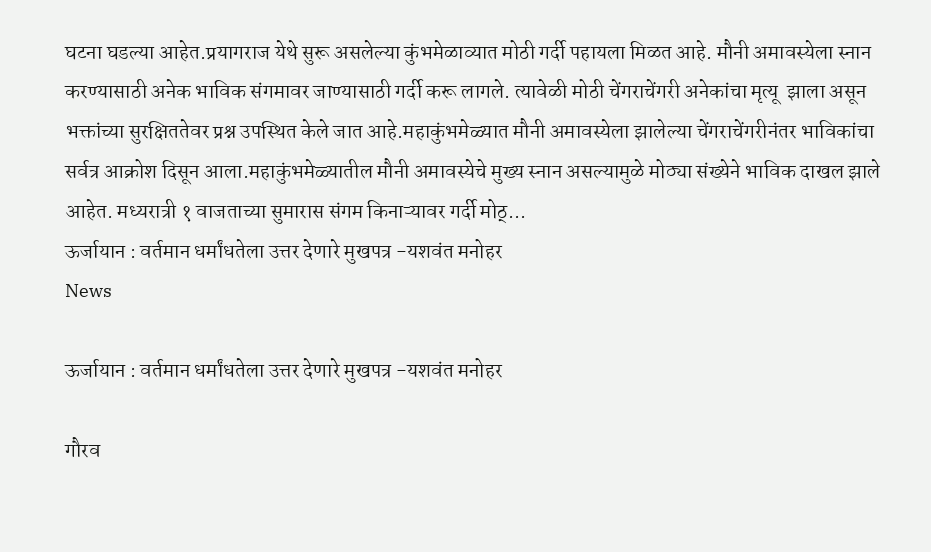घटना घडल्या आहेत.प्रयागराज येथे सुरू असलेल्या कुंभमेळाव्यात मोठी गर्दी पहायला मिळत आहे. मौनी अमावस्येला स्नान करण्यासाठी अनेक भाविक संगमावर जाण्यासाठी गर्दी करू लागले. त्यावेळी मोठी चेंगराचेंगरी अनेकांचा मृत्यू  झाला असून भक्तांच्या सुरक्षिततेवर प्रश्न उपस्थित केले जात आहे.महाकुंभमेळ्यात मौनी अमावस्येला झालेल्या चेंगराचेंगरीनंतर भाविकांचा सर्वत्र आक्रोश दिसून आला.महाकुंभमेळ्यातील मौनी अमावस्येचे मुख्य स्नान असल्यामुळे मोठ्या संख्येने भाविक दाखल झाले आहेत. मध्यरात्री १ वाजताच्या सुमारास संगम किनाऱ्यावर गर्दी मोठ्...
ऊर्जायान : वर्तमान धर्मांधतेला उत्तर देणारे मुखपत्र -यशवंत मनोहर
News

ऊर्जायान : वर्तमान धर्मांधतेला उत्तर देणारे मुखपत्र -यशवंत मनोहर

गौरव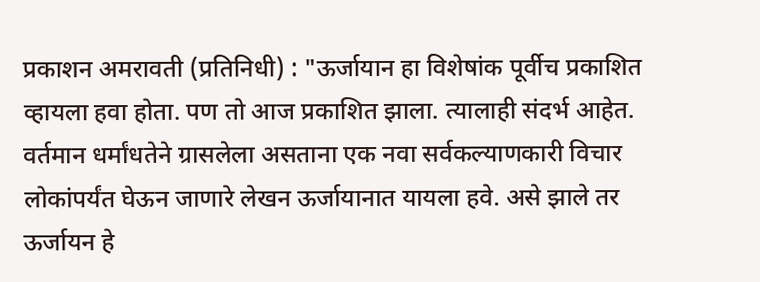प्रकाशन अमरावती (प्रतिनिधी) : "ऊर्जायान हा विशेषांक पूर्वीच प्रकाशित व्हायला हवा होता. पण तो आज प्रकाशित झाला. त्यालाही संदर्भ आहेत. वर्तमान धर्मांधतेने ग्रासलेला असताना एक नवा सर्वकल्याणकारी विचार लोकांपर्यंत घेऊन जाणारे लेखन ऊर्जायानात यायला हवे. असे झाले तर ऊर्जायन हे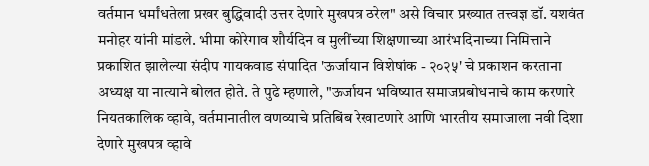वर्तमान धर्मांधतेला प्रखर बुद्धिवादी उत्तर देणारे मुखपत्र ठरेल" असे विचार प्रख्यात तत्त्वज्ञ डॉ. यशवंत मनोहर यांनी मांडले. भीमा कोरेगाव शौर्यदिन व मुलींच्या शिक्षणाच्या आरंभदिनाच्या निमित्ताने प्रकाशित झालेल्या संदीप गायकवाड संपादित 'ऊर्जायान विशेषांक - २०२५' चे प्रकाशन करताना  अध्यक्ष या नात्याने बोलत होते. ते पुढे म्हणाले, "ऊर्जायन भविष्यात समाजप्रबोधनाचे काम करणारे नियतकालिक व्हावे, वर्तमानातील वणव्याचे प्रतिबिंब रेखाटणारे आणि भारतीय समाजाला नवी दिशा देणारे मुखपत्र व्हावे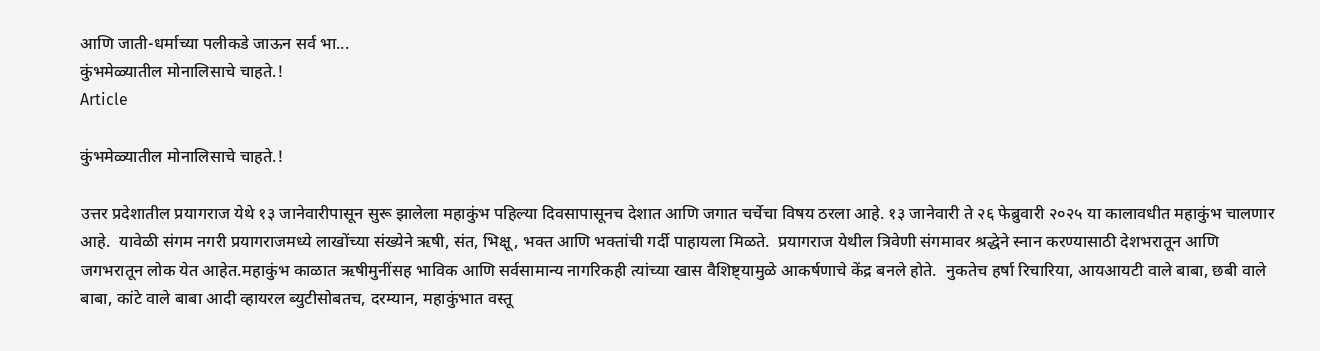आणि जाती-धर्माच्या पलीकडे जाऊन सर्व भा...
कुंभमेळ्यातील मोनालिसाचे चाहते.!
Article

कुंभमेळ्यातील मोनालिसाचे चाहते.!

उत्तर प्रदेशातील प्रयागराज येथे १३ जानेवारीपासून सुरू झालेला महाकुंभ पहिल्या दिवसापासूनच देशात आणि जगात चर्चेचा विषय ठरला आहे. १३ जानेवारी ते २६ फेब्रुवारी २०२५ या कालावधीत महाकुंभ चालणार आहे.  यावेळी संगम नगरी प्रयागराजमध्ये लाखोंच्या संख्येने ऋषी, संत, भिक्षू, भक्त आणि भक्तांची गर्दी पाहायला मिळते.  प्रयागराज येथील त्रिवेणी संगमावर श्रद्धेने स्नान करण्यासाठी देशभरातून आणि जगभरातून लोक येत आहेत.महाकुंभ काळात ऋषीमुनींसह भाविक आणि सर्वसामान्य नागरिकही त्यांच्या खास वैशिष्ट्यामुळे आकर्षणाचे केंद्र बनले होते.  नुकतेच हर्षा रिचारिया, आयआयटी वाले बाबा, छबी वाले बाबा, कांटे वाले बाबा आदी व्हायरल ब्युटीसोबतच, दरम्यान, महाकुंभात वस्तू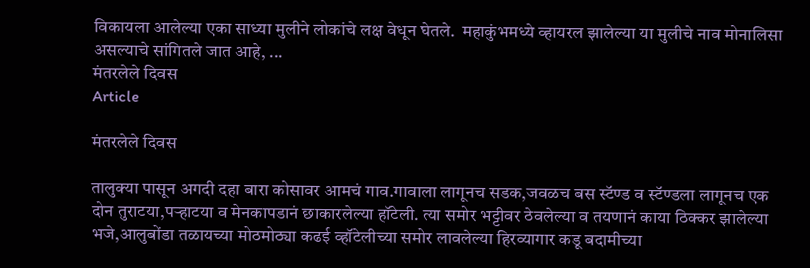विकायला आलेल्या एका साध्या मुलीने लोकांचे लक्ष वेधून घेतले.  महाकुंभमध्ये व्हायरल झालेल्या या मुलीचे नाव मोनालिसा असल्याचे सांगितले जात आहे, ...
मंतरलेले दिवस
Article

मंतरलेले दिवस

तालुक्या पासून अगदी दहा बारा कोसावर आमचं गाव.गावाला लागूनच सडक,जवळच बस स्टॅण्ड व स्टॅण्डला लागूनच एक दोन तुराटया,पऱ्हाटया व मेनकापडानं छाकारलेल्या हॉटेली. त्या समोर भट्टीवर ठेवलेल्या व तयणानं काया ठिक्कर झालेल्या भजे,आलुबोंडा तळायच्या मोठमोठ्या कढई व्हॉटेलीच्या समोर लावलेल्या हिरव्यागार कडू बदामीच्या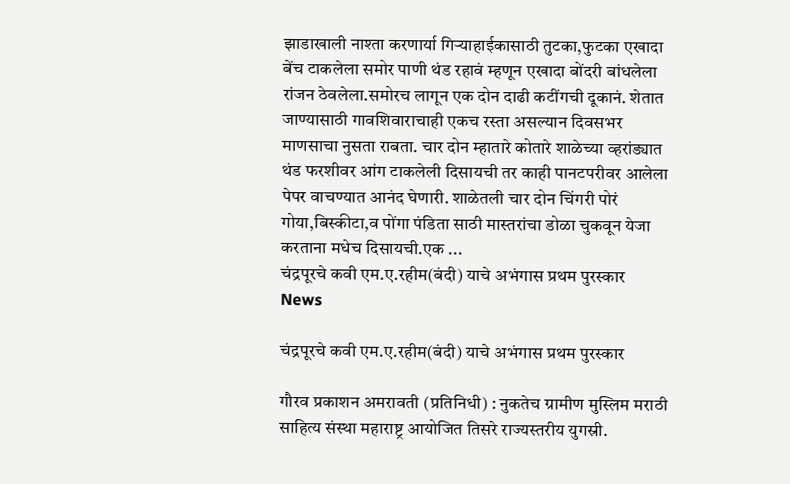झाडाखाली नाश्ता करणार्या गिऱ्याहाईकासाठी तुटका,फुटका एखादा बेंच टाकलेला समोर पाणी थंड रहावं म्हणून एखादा बोंदरी बांधलेला रांजन ठेवलेला.समोरच लागून एक दोन दाढी कटींगची दूकानं. शेतात जाण्यासाठी गावशिवाराचाही एकच रस्ता असल्यान दिवसभर माणसाचा नुसता राबता‌. चार दोन म्हातारे कोतारे शाळेच्या व्हरांड्यात थंड फरशीवर आंग टाकलेली दिसायची तर काही पानटपरीवर आलेला पेपर वाचण्यात आनंद घेणारी. शाळेतली चार दोन चिंगरी पोरं गोया,बिस्कीटा,व पोंगा पंडिता साठी मास्तरांचा डोळा चुकवून येजा करताना मधेच दिसायची.एक ...
चंद्रपूरचे कवी एम.ए.रहीम(बंदी) याचे अभंगास प्रथम पुरस्कार
News

चंद्रपूरचे कवी एम.ए.रहीम(बंदी) याचे अभंगास प्रथम पुरस्कार

गौरव प्रकाशन अमरावती (प्रतिनिधी) : नुकतेच ग्रामीण मुस्लिम मराठी साहित्य संस्था महाराष्ट्र आयोजित तिसरे राज्यस्तरीय युगस्री.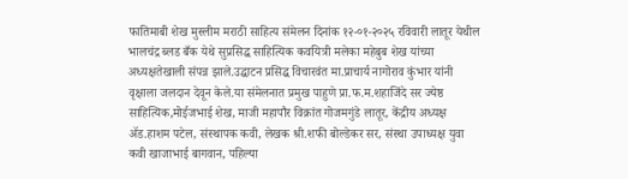फातिमाबी शेख मुस्लीम मराठी साहित्य संमेलन दिनांक १२-०१-२०२५ रविवारी लातूर येथील भालचंद्र ब्लड बँक येथे सुप्रसिद्ध साहित्यिक कवयित्री मलेका महेबुब शेख यांच्या अध्यक्षतेखाली संपन्न झाले.उद्घाटन प्रसिद्ध विचारवंत मा.प्राचार्य नागोराव कुंभार यांनी वृक्षाला जलदान देवून केले.या संमेलनात प्रमुख पाहुणे प्रा.फ.म.शहाजिंदे सर ज्येष्ठ साहित्यिक,मोईजभाई शेख, माजी महापौर विक्रांत गोजमगुंडे लातूर, केंद्रीय अध्यक्ष ॲड.हाशम पटेल, संस्थापक कवी, लेखक श्री.शफी बोल्डेकर सर, संस्था उपाध्यक्ष युवा कवी खाजाभाई बागवान, पहिल्या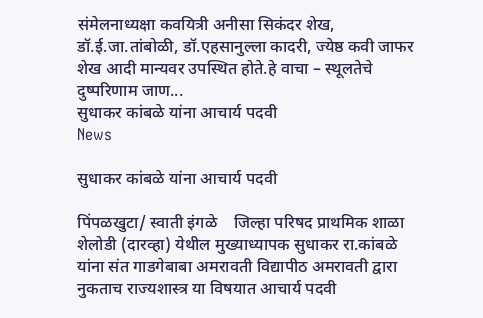संमेलनाध्यक्षा कवयित्री अनीसा सिकंदर शेख, डॉ.ई.जा.तांबोळी, डॉ.एहसानुल्ला कादरी, ज्येष्ठ कवी जाफर शेख आदी मान्यवर उपस्थित होते.हे वाचा – स्थूलतेचे दुष्परिणाम जाण...
सुधाकर कांबळे यांना आचार्य पदवी
News

सुधाकर कांबळे यांना आचार्य पदवी

पिंपळखुटा/ स्वाती इंगळे    जिल्हा परिषद प्राथमिक शाळा शेलोडी (दारव्हा) येथील मुख्याध्यापक सुधाकर रा.कांबळे यांना संत गाडगेबाबा अमरावती विद्यापीठ अमरावती द्वारा नुकताच राज्यशास्त्र या विषयात आचार्य पदवी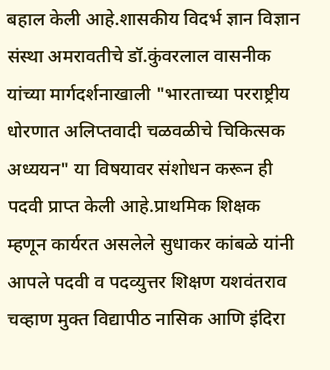बहाल केली आहे.शासकीय विदर्भ ज्ञान विज्ञान संस्था अमरावतीचे डॉ.कुंवरलाल वासनीक यांच्या मार्गदर्शनाखाली "भारताच्या परराष्ट्रीय धोरणात अलिप्तवादी चळवळीचे चिकित्सक अध्ययन" या विषयावर संशोधन करून ही पदवी प्राप्त केली आहे.प्राथमिक शिक्षक म्हणून कार्यरत असलेले सुधाकर कांबळे यांनी आपले पदवी व पदव्युत्तर शिक्षण यशवंतराव चव्हाण मुक्त विद्यापीठ नासिक आणि इंदिरा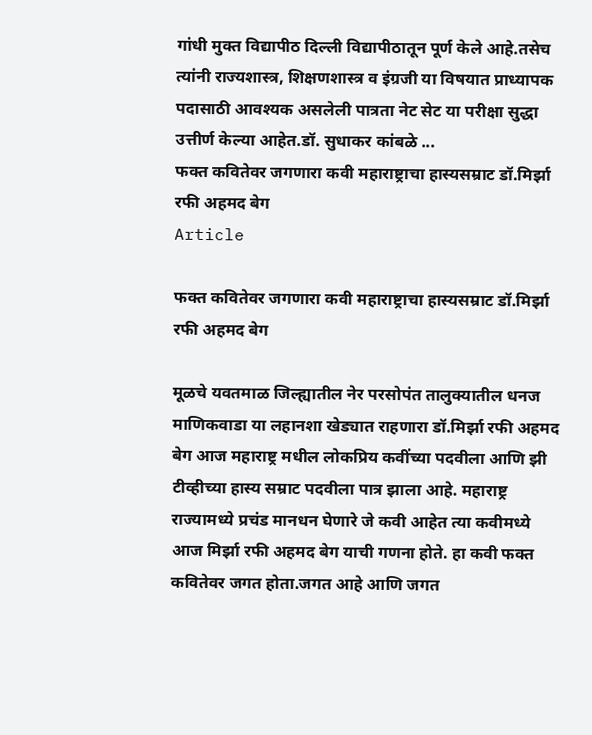गांधी मुक्त विद्यापीठ दिल्ली विद्यापीठातून पूर्ण केले आहे.तसेच त्यांनी राज्यशास्त्र, शिक्षणशास्त्र व इंग्रजी या विषयात प्राध्यापक पदासाठी आवश्यक असलेली पात्रता नेट सेट या परीक्षा सुद्धा उत्तीर्ण केल्या आहेत.डॉ. सुधाकर कांबळे ...
फक्त कवितेवर जगणारा कवी महाराष्ट्राचा हास्यसम्राट डॉ.मिर्झा रफी अहमद बेग
Article

फक्त कवितेवर जगणारा कवी महाराष्ट्राचा हास्यसम्राट डॉ.मिर्झा रफी अहमद बेग

मूळचे यवतमाळ जिल्ह्यातील नेर परसोपंत तालुक्यातील धनज माणिकवाडा या लहानशा खेड्यात राहणारा डॉ.मिर्झा रफी अहमद बेग आज महाराष्ट्र मधील लोकप्रिय कवींच्या पदवीला आणि झी टीव्हीच्या हास्य सम्राट पदवीला पात्र झाला आहे. महाराष्ट्र राज्यामध्ये प्रचंड मानधन घेणारे जे कवी आहेत त्या कवीमध्ये आज मिर्झा रफी अहमद बेग याची गणना होते. हा कवी फक्त कवितेवर जगत होता.जगत आहे आणि जगत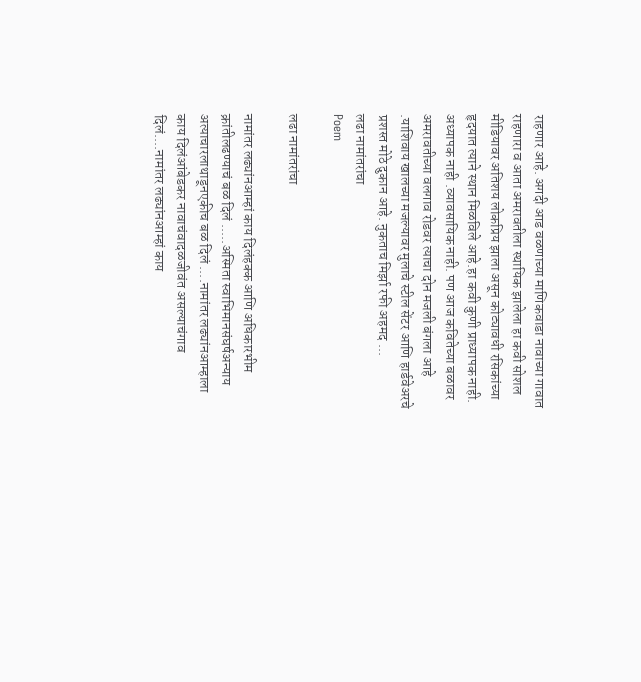राहणार आहे. अगदी आड वळणाच्या माणिकवाडा नावाच्या गावात राहणारा व आता अमरावतीला स्थायिक झालेला हा कवी सोशल मीडियावर अतिशय लोकप्रिय झाला असून कोट्यावधी रसिकांच्या हृदयात त्याने स्थान मिळविले आहे.हा कवी कुणी प्राध्यापक नाही. अध्यापक नाही .व्यावसायिक नाही. पण आज कवितेच्या बळावर अमरावतीच्या वलगाव रोडवर त्याचा दोन मजली बंगला आहे .याशिवाय खालच्या मजल्यावर मुलाचे स्टील सेंटर आणि हार्डवेअरचे प्रशस्त मोठे दुकान आहे. नुकताच मिर्झा रफी अहमद ...
लढा नामांतरांचा
Poem

लढा नामांतरांचा

नामांतर लढ्यांनआम्हां काय दिलंहक्क आणि अधिकारभीम क्रांतीलढण्याचं बळ दिलं .....अस्मिता स्वाभिमानसंघर्षअन्याय अत्याचारलाथाडूनएकीच बळ दिलं ....नामांतर लढ्यांनआम्हाला काय दिलंआंबेडकर नावाचंवादळजीवंत असल्याचंगाव दिलं....नामांतर लढ्यांनआम्हां काय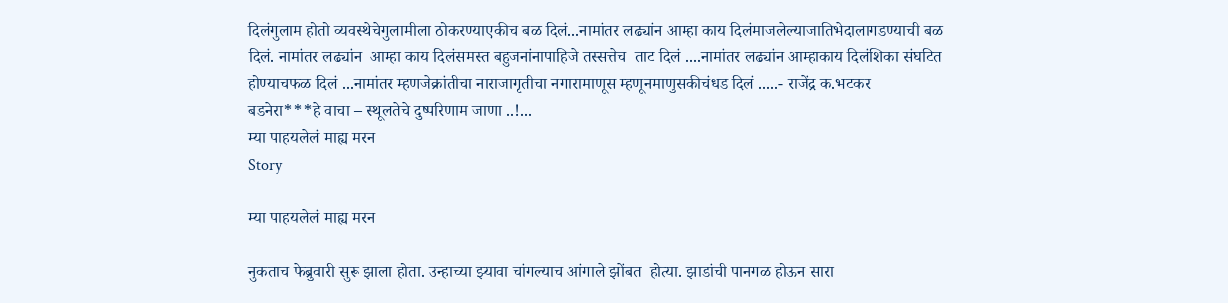दिलंगुलाम होतो व्यवस्थेचेगुलामीला ठोकरण्याएकीच बळ दिलं...नामांतर लढ्यांन आम्हा काय दिलंमाजलेल्याजातिभेदालागडण्याची बळ दिलं. नामांतर लढ्यांन  आम्हा काय दिलंसमस्त बहुजनांनापाहिजे तस्सत्तेच  ताट दिलं ....नामांतर लढ्यांन आम्हाकाय दिलंशिका संघटित होण्याचफळ दिलं ...नामांतर म्हणजेक्रांतीचा नाराजागृतीचा नगारामाणूस म्हणूनमाणुसकीचंधड दिलं .....- राजेंद्र क.भटकर       बडनेरा***हे वाचा – स्थूलतेचे दुष्परिणाम जाणा ..!...
म्या पाहयलेलं माह्य मरन
Story

म्या पाहयलेलं माह्य मरन

नुकताच फेब्रुवारी सुरू झाला होता. उन्हाच्या झ्यावा चांगल्याच आंगाले झोंबत  होत्या. झाडांची पानगळ होऊन सारा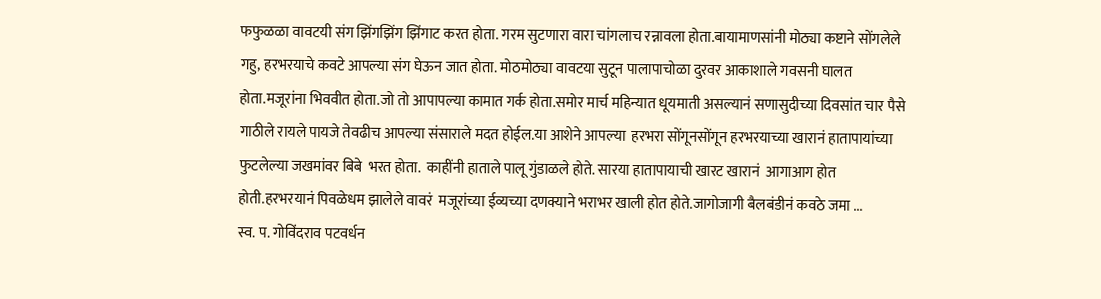फफुळळा वावटयी संग झिंगझिंग झिंगाट करत होता. गरम सुटणारा वारा चांगलाच रन्नावला होता.बायामाणसांनी मोठ्या कष्टाने सोंगलेले गहु, हरभरयाचे कवटे आपल्या संग घेऊन जात होता. मोठमोठ्या वावटया सुटून पालापाचोळा दुरवर आकाशाले गवसनी घालत होता.मजूरांना भिववीत होता.जो तो आपापल्या कामात गर्क होता.समोर मार्च महिन्यात धूयमाती असल्यानं सणासुदीच्या दिवसांत चार पैसे गाठीले रायले पायजे तेवढीच आपल्या संसाराले मदत होईल.या आशेने आपल्या  हरभरा सोंगूनसोंगून हरभरयाच्या खारानं हातापायांच्या फुटलेल्या जखमांवर बिबे  भरत होता.  काहींनी हाताले पालू गुंडाळले होते. सारया हातापायाची खारट खारानं  आगाआग होत होती.हरभरयानं पिवळेधम झालेले वावरं  मजूरांच्या ईव्यच्या दणक्याने भराभर खाली होत होते.जागोजागी बैलबंडीनं कवठे जमा ...
स्व. प. गोविंदराव पटवर्धन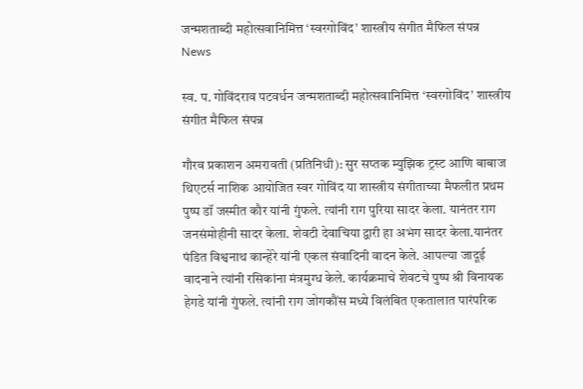जन्मशताब्दी महोत्सवानिमित्त ‘स्वरगोविंद’ शास्त्रीय संगीत मैफिल संपन्न
News

स्व. प. गोविंदराव पटवर्धन जन्मशताब्दी महोत्सवानिमित्त ‘स्वरगोविंद’ शास्त्रीय संगीत मैफिल संपन्न

गौरव प्रकाशन अमरावती (प्रतिनिधी): सुर सप्तक म्युझिक ट्रस्ट आणि बाबाज थिएटर्स नाशिक आयोजित स्वर गोविंद या शास्त्रीय संगीताच्या मैफलीत प्रथम पुष्प डॉ जस्मीत कौर यांनी गुंफले. त्यांनी राग पुरिया सादर केला. यानंतर राग जनसंमोहीनी सादर केला. शेवटी देवाचिया द्वारी हा अभंग सादर केला.यानंतर पंडित विश्वनाथ कान्हेरे यांनी एकल संवादिनी वादन केले. आपल्या जादूई वादनाने त्यांनी रसिकांना मंत्रमुग्ध केले. कार्यक्रमाचे शेवटचे पुष्प श्री विनायक हेगडे यांनी गुंफले. त्यांनी राग जोगकौंस मध्ये विलंबित एकतालात पारंपरिक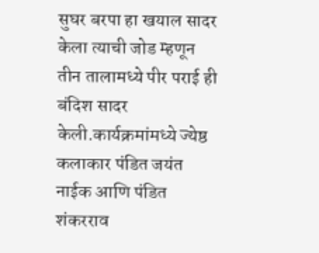सुघर बरपा हा खयाल सादर केला त्याची जोड म्हणून तीन तालामध्ये पीर पराई ही बंदिश सादर केली.कार्यक्रमांमध्ये ज्येष्ठ कलाकार पंडित जयंत नाईक आणि पंडित शंकरराव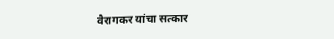वैरागकर यांचा सत्कार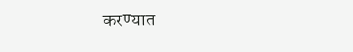करण्यात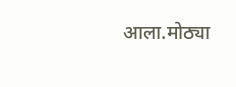आला.मोठ्या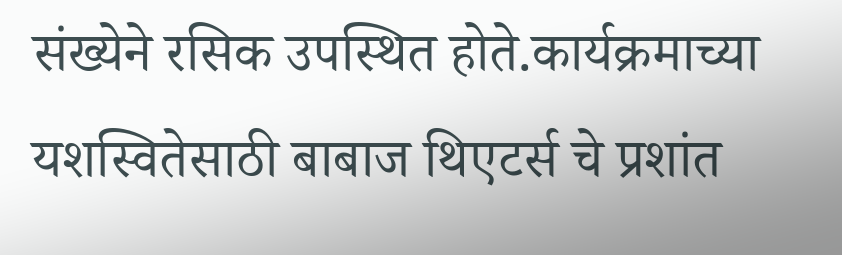संख्येने रसिक उपस्थित होते.कार्यक्रमाच्या यशस्वितेसाठी बाबाज थिएटर्स चे प्रशांत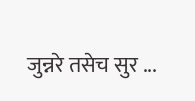जुन्नरे तसेच सुर ...